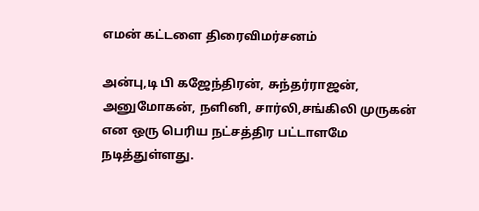எமன் கட்டளை திரைவிமர்சனம்

அன்பு,டி பி கஜேந்திரன், சுந்தர்ராஜன், அனுமோகன், நளினி, சார்லி,சங்கிலி முருகன் என ஒரு பெரிய நட்சத்திர பட்டாளமே நடித்துள்ளது.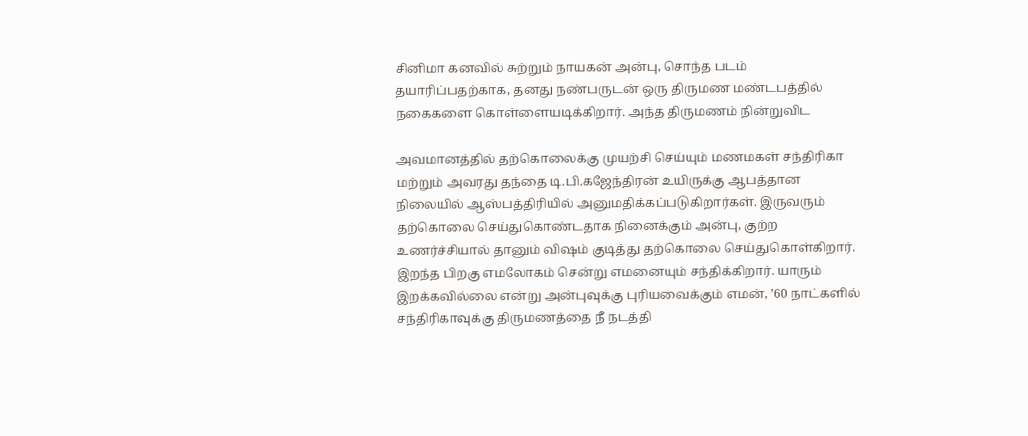சினிமா கனவில் சுற்றும் நாயகன் அன்பு, சொந்த படம் தயாரிப்பதற்காக, தனது நண்பருடன் ஒரு திருமண மண்டபத்தில் நகைகளை கொள்ளையடிக்கிறார். அந்த திருமணம் நின்றுவிட

அவமானத்தில் தற்கொலைக்கு முயற்சி செய்யும் மணமகள் சந்திரிகா மற்றும் அவரது தந்தை டி.பி.கஜேந்திரன் உயிருக்கு ஆபத்தான நிலையில் ஆஸ்பத்திரியில் அனுமதிக்கப்படுகிறார்கள். இருவரும் தற்கொலை செய்துகொண்டதாக நினைக்கும் அன்பு, குற்ற உணர்ச்சியால் தானும் விஷம் குடித்து தற்கொலை செய்துகொள்கிறார். இறந்த பிறகு எமலோகம் சென்று எமனையும் சந்திக்கிறார். யாரும் இறக்கவில்லை என்று அன்புவுக்கு புரியவைக்கும் எமன், ’60 நாட்களில் சந்திரிகாவுக்கு திருமணத்தை நீ நடத்தி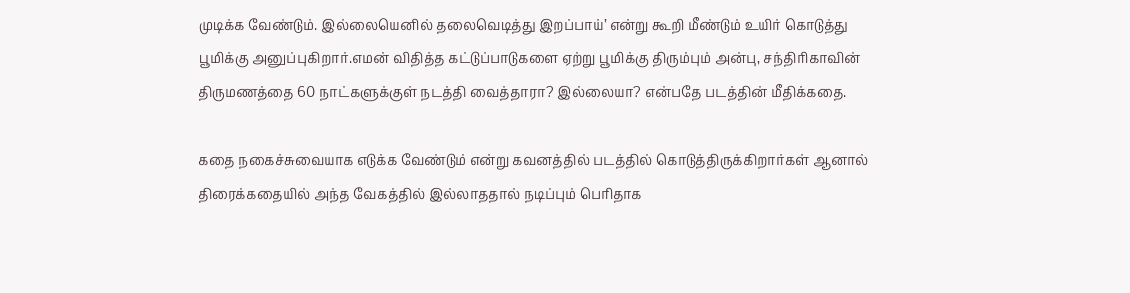முடிக்க வேண்டும். இல்லையெனில் தலைவெடித்து இறப்பாய்’ என்று கூறி மீண்டும் உயிர் கொடுத்து பூமிக்கு அனுப்புகிறார்.எமன் விதித்த கட்டுப்பாடுகளை ஏற்று பூமிக்கு திரும்பும் அன்பு, சந்திரிகாவின் திருமணத்தை 60 நாட்களுக்குள் நடத்தி வைத்தாரா? இல்லையா? என்பதே படத்தின் மீதிக்கதை.

கதை நகைச்சுவையாக எடுக்க வேண்டும் என்று கவனத்தில் படத்தில் கொடுத்திருக்கிறார்கள் ஆனால் திரைக்கதையில் அந்த வேகத்தில் இல்லாததால் நடிப்பும் பெரிதாக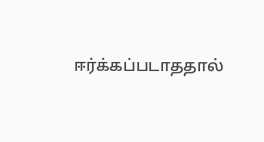ஈர்க்கப்படாததால்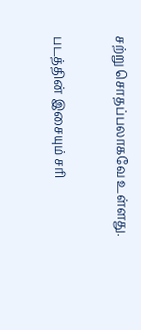சற்று சொதப்பலாகவே உள்ளது.

படத்தின் இசையும் சரி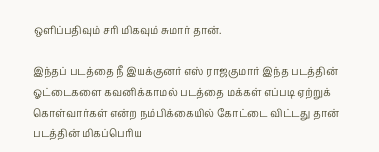ஒளிப்பதிவும் சரி மிகவும் சுமார் தான்.

இந்தப் படத்தை நீ இயக்குனர் எஸ் ராஜகுமார் இந்த படத்தின் ஓட்டைகளை கவனிக்காமல் படத்தை மக்கள் எப்படி ஏற்றுக் கொள்வார்கள் என்ற நம்பிக்கையில் கோட்டை விட்டது தான் படத்தின் மிகப்பெரிய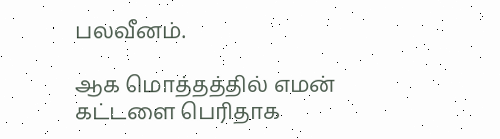பலவீனம்.

ஆக மொத்தத்தில் எமன் கட்டளை பெரிதாக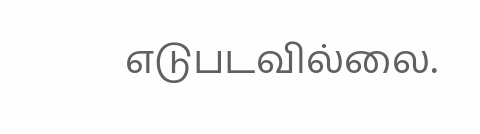எடுபடவில்லை.